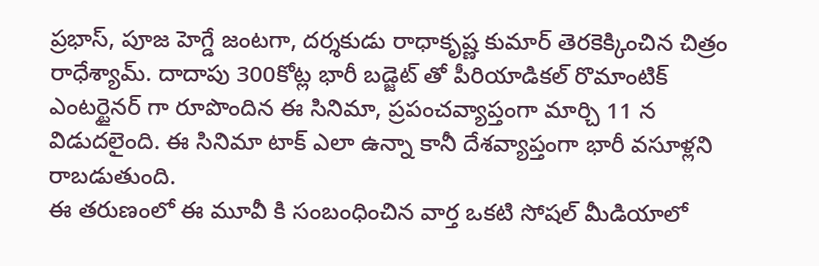ప్రభాస్, పూజ హెగ్డే జంటగా, దర్శకుడు రాధాకృష్ణ కుమార్ తెరకెక్కించిన చిత్రం రాధేశ్యామ్. దాదాపు 300కోట్ల భారీ బడ్జెట్ తో పీరియాడికల్ రొమాంటిక్ ఎంటర్టైనర్ గా రూపొందిన ఈ సినిమా, ప్రపంచవ్యాప్తంగా మార్చి 11 న విడుదలైంది. ఈ సినిమా టాక్ ఎలా ఉన్నా కానీ దేశవ్యాప్తంగా భారీ వసూళ్లని రాబడుతుంది.
ఈ తరుణంలో ఈ మూవీ కి సంబంధించిన వార్త ఒకటి సోషల్ మీడియాలో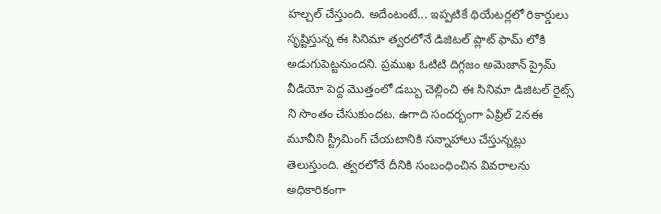హల్చల్ చేస్తుంది. అదేంటంటే... ఇప్పటికే థియేటర్లలో రికార్డులు సృష్టిస్తున్న ఈ సినిమా త్వరలోనే డిజిటల్ ప్లాట్ ఫామ్ లోకి అడుగుపెట్టనుందని. ప్రముఖ ఓటిటి దిగ్గజం అమెజాన్ ప్రైమ్ వీడియో పెద్ద మొత్తంలో డబ్బు చెల్లించి ఈ సినిమా డిజిటల్ రైట్స్ ని సొంతం చేసుకుందట. ఉగాది సందర్భంగా ఏప్రిల్ 2నఈ మూవీని స్ట్రీమింగ్ చేయటానికి సన్నాహాలు చేస్తున్నట్లు తెలుస్తుంది. త్వరలోనే దీనికి సంబంధించిన వివరాలను అధికారికంగా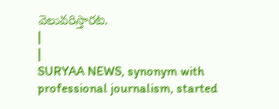వెలువరిస్తారట.
|
|
SURYAA NEWS, synonym with professional journalism, started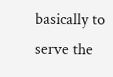basically to serve the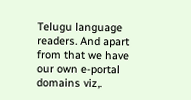Telugu language readers. And apart from that we have our own e-portal domains viz,.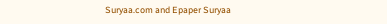Suryaa.com and Epaper Suryaa